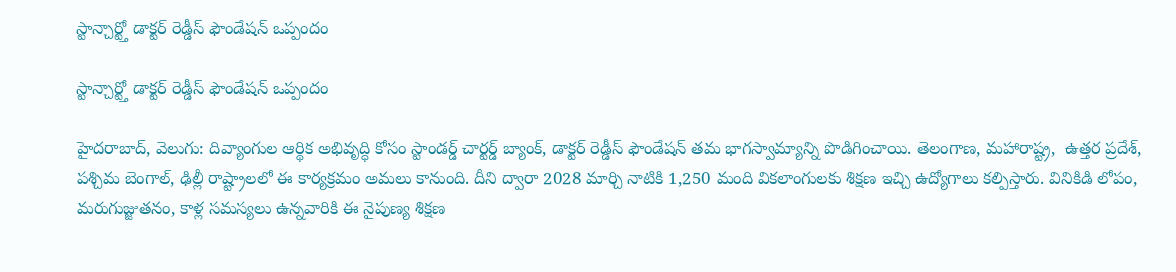స్టాన్చార్ట్తో డాక్టర్ రెడ్డీస్ ఫౌండేషన్ ఒప్పందం

స్టాన్చార్ట్తో డాక్టర్ రెడ్డీస్ ఫౌండేషన్ ఒప్పందం

హైదరాబాద్, వెలుగు: దివ్యాంగుల ఆర్థిక అభివృద్ధి కోసం స్టాండర్డ్ చార్టర్డ్ బ్యాంక్, డాక్టర్ రెడ్డీస్ ఫౌండేషన్ తమ భాగస్వామ్యాన్ని పొడిగించాయి. తెలంగాణ, మహారాష్ట్ర,  ఉత్తర ప్రదేశ్, పశ్చిమ బెంగాల్, ఢిల్లీ రాష్ట్రాలలో ఈ కార్యక్రమం అమలు కానుంది. దీని ద్వారా 2028 మార్చి నాటికి 1,250 మంది వికలాంగులకు శిక్షణ ఇచ్చి ఉద్యోగాలు కల్పిస్తారు. వినికిడి లోపం, మరుగుజ్జుతనం, కాళ్ల సమస్యలు ఉన్నవారికి ఈ నైపుణ్య శిక్షణ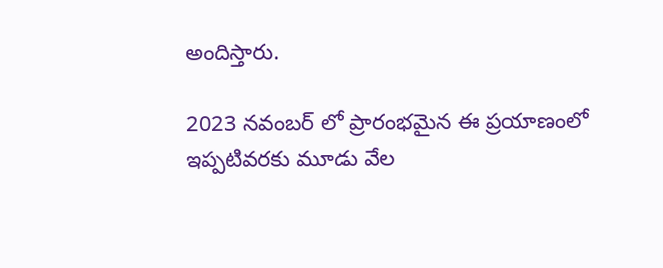అందిస్తారు.

2023 నవంబర్ లో ప్రారంభమైన ఈ ప్రయాణంలో ఇప్పటివరకు మూడు వేల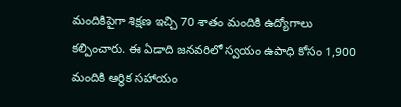మందికిపైగా శిక్షణ ఇచ్చి 70 శాతం మందికి ఉద్యోగాలు కల్పించారు. ఈ ఏడాది జనవరిలో స్వయం ఉపాధి కోసం 1,900 మందికి ఆర్థిక సహాయం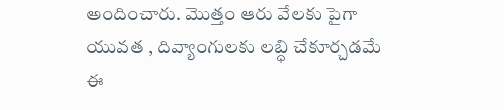అందించారు. మొత్తం ఆరు వేలకు పైగా యువత , దివ్యాంగులకు లబ్ధి చేకూర్చడమే ఈ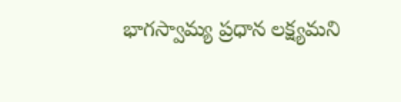భాగస్వామ్య ప్రధాన లక్ష్యమని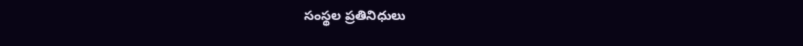సంస్థల ప్రతినిధులు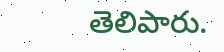తెలిపారు.